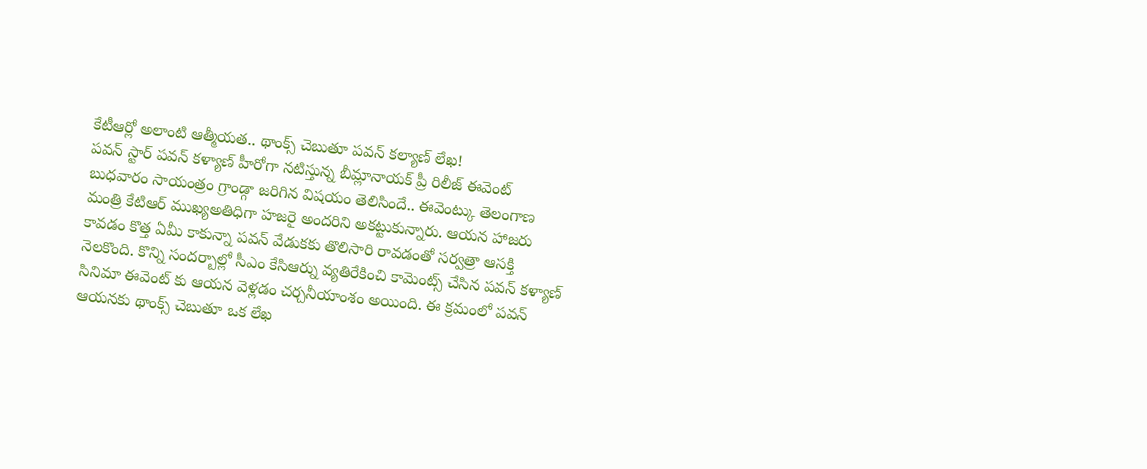కేటీఆర్లో అలాంటి ఆత్మీయత.. థాంక్స్ చెబుతూ పవన్ కల్యాణ్ లేఖ!
పవన్ స్టార్ పవన్ కళ్యాణ్ హీరోగా నటిస్తున్న బీమ్లానాయక్ ప్రీ రిలీజ్ ఈవెంట్ బుధవారం సాయంత్రం గ్రాండ్గా జరిగిన విషయం తెలిసిందే.. ఈవెంట్కు తెలంగాణ మంత్రి కేటిఆర్ ముఖ్యఅతిధిగా హజరై అందరిని అకట్టుకున్నారు. ఆయన హాజరు కావడం కొత్త ఏమీ కాకున్నా పవన్ వేడుకకు తొలిసారి రావడంతో సర్వత్రా ఆసక్తి నెలకొంది. కొన్ని సందర్బాల్లో సీఎం కేసిఆర్ను వ్యతిరేకించి కామెంట్స్ చేసిన పవన్ కళ్యాణ్ సినిమా ఈవెంట్ కు ఆయన వెళ్లడం చర్చనీయాంశం అయింది. ఈ క్రమంలో పవన్ ఆయనకు థాంక్స్ చెబుతూ ఒక లేఖ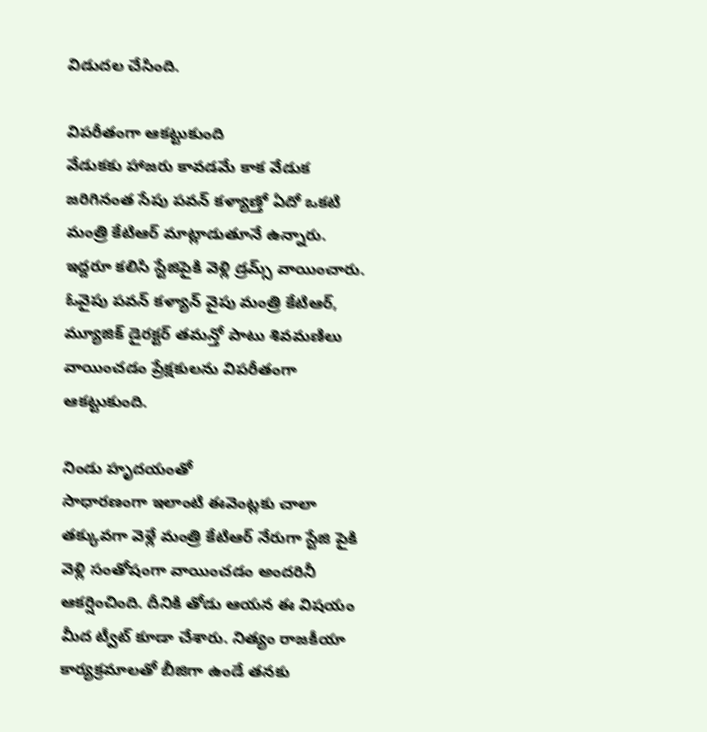విడుదల చేసింది.

విపరీతంగా ఆకట్టుకుంది
వేడుకకు హాజరు కావడమే కాక వేడుక జరిగినంత సేపు పవన్ కళ్యాణ్తో ఏదో ఒకటి మంత్రి కేటిఆర్ మాట్లాడుతూనే ఉన్నారు. ఇద్దరూ కలిసి స్టేజిపైకి వెళ్లి డ్రమ్స్ వాయించారు. ఓవైపు పవన్ కళ్యాన్ వైపు మంత్రి కేటిఆర్, మ్యూజిక్ డైరక్టర్ తమన్తో పాటు శివమణిలు వాయించడం ప్రేక్షకులను విపరీతంగా ఆకట్టుకుంది.

నిండు హృదయంతో
సాధారణంగా ఇలాంటి ఈవెంట్లకు చాలా తక్కువగా వెళ్లే మంత్రి కేటిఆర్ నేరుగా స్టేజి పైకి వెళ్లి సంతోషంగా వాయించడం అందరినీ ఆకర్షించింది. దీనికి తోడు ఆయన ఈ విషయం మీద ట్వీట్ కూడా చేశారు. నిత్యం రాజకీయా కార్యక్రమాలతో బీజిగా ఉండే తనకు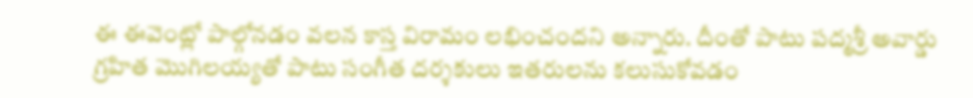ఈ ఈవెంట్లో పాల్గోనడం వలన కాస్త విరామం లభించందని అన్నారు. దీంతో పాటు పద్మశ్రీ అవార్డు గ్రహిత మొగిలయ్యతో పాటు సంగీత దర్శకులు ఇతరులను కలుసుకోవడం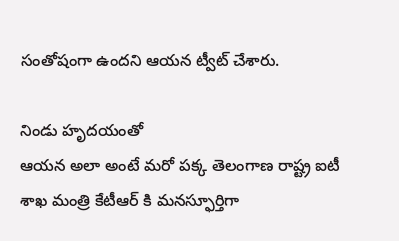సంతోషంగా ఉందని ఆయన ట్వీట్ చేశారు.

నిండు హృదయంతో
ఆయన అలా అంటే మరో పక్క తెలంగాణ రాష్ట్ర ఐటీ శాఖ మంత్రి కేటీఆర్ కి మనస్ఫూర్తిగా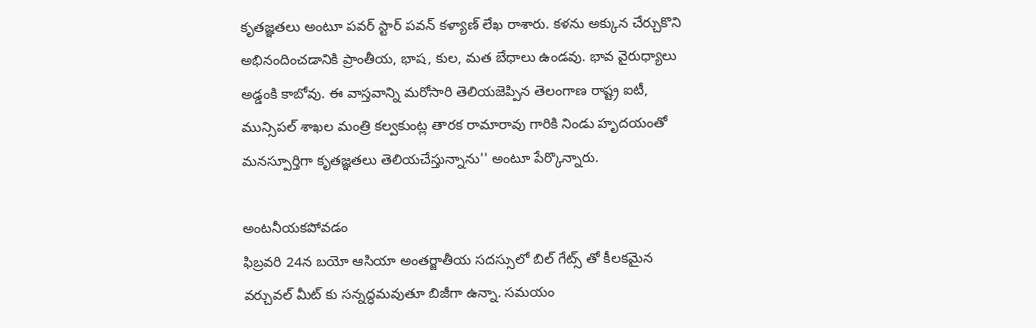కృతజ్ఞతలు అంటూ పవర్ స్టార్ పవన్ కళ్యాణ్ లేఖ రాశారు. కళను అక్కున చేర్చుకొని అభినందించడానికి ప్రాంతీయ, భాష, కుల, మత బేధాలు ఉండవు. భావ వైరుధ్యాలు అడ్డంకి కాబోవు. ఈ వాస్తవాన్ని మరోసారి తెలియజెప్పిన తెలంగాణ రాష్ట్ర ఐటీ, మున్సిపల్ శాఖల మంత్రి కల్వకుంట్ల తారక రామారావు గారికి నిండు హృదయంతో మనస్పూర్తిగా కృతజ్ఞతలు తెలియచేస్తున్నాను'' అంటూ పేర్కొన్నారు.

అంటనీయకపోవడం
ఫిబ్రవరి 24న బయో ఆసియా అంతర్జాతీయ సదస్సులో బిల్ గేట్స్ తో కీలకమైన వర్చువల్ మీట్ కు సన్నద్ధమవుతూ బిజీగా ఉన్నా. సమయం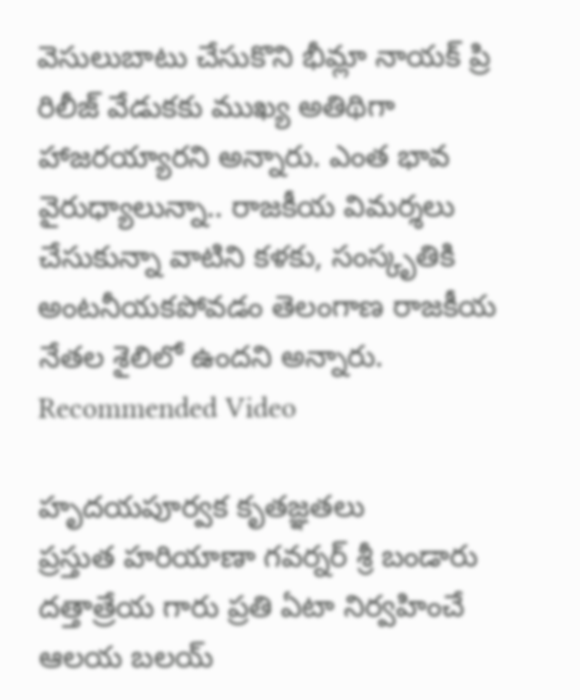వెసులుబాటు చేసుకొని భీమ్లా నాయక్ ప్రి రిలీజ్ వేడుకకు ముఖ్య అతిథిగా హాజరయ్యారని అన్నారు. ఎంత భావ వైరుధ్యాలున్నా.. రాజకీయ విమర్శలు చేసుకున్నా వాటిని కళకు, సంస్కృతికి అంటనీయకపోవడం తెలంగాణ రాజకీయ నేతల శైలిలో ఉందని అన్నారు.
Recommended Video

హృదయపూర్వక కృతజ్ఞతలు
ప్రస్తుత హరియాణా గవర్నర్ శ్రీ బండారు దత్తాత్రేయ గారు ప్రతి ఏటా నిర్వహించే ఆలయ బలయ్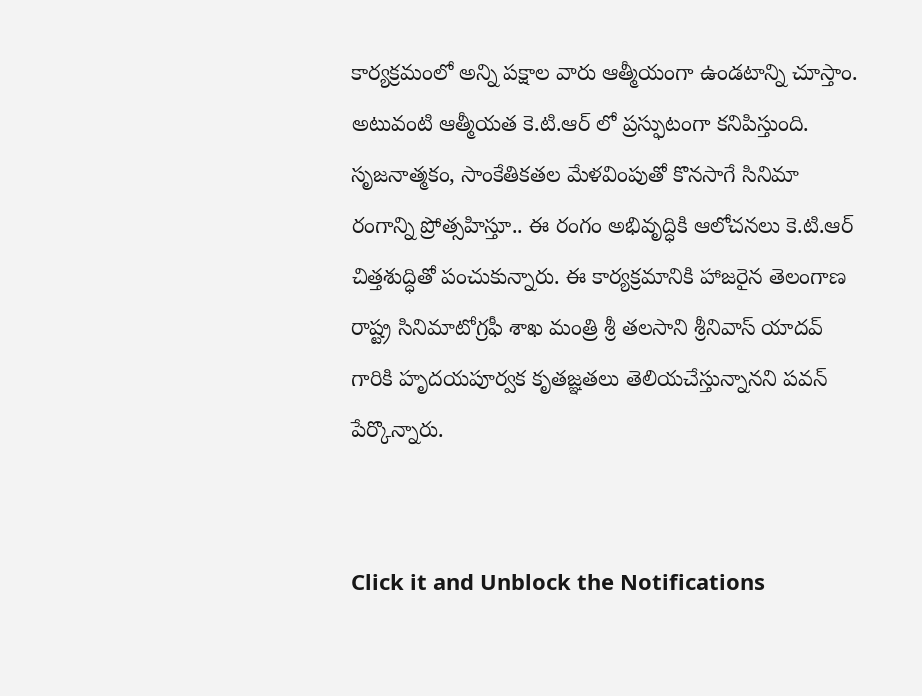కార్యక్రమంలో అన్ని పక్షాల వారు ఆత్మీయంగా ఉండటాన్ని చూస్తాం. అటువంటి ఆత్మీయత కె.టి.ఆర్ లో ప్రస్ఫుటంగా కనిపిస్తుంది. సృజనాత్మకం, సాంకేతికతల మేళవింపుతో కొనసాగే సినిమా రంగాన్ని ప్రోత్సహిస్తూ.. ఈ రంగం అభివృద్ధికి ఆలోచనలు కె.టి.ఆర్ చిత్తశుద్ధితో పంచుకున్నారు. ఈ కార్యక్రమానికి హాజరైన తెలంగాణ రాష్ట్ర సినిమాటోగ్రఫీ శాఖ మంత్రి శ్రీ తలసాని శ్రీనివాస్ యాదవ్ గారికి హృదయపూర్వక కృతజ్ఞతలు తెలియచేస్తున్నానని పవన్ పేర్కొన్నారు.


Click it and Unblock the Notifications